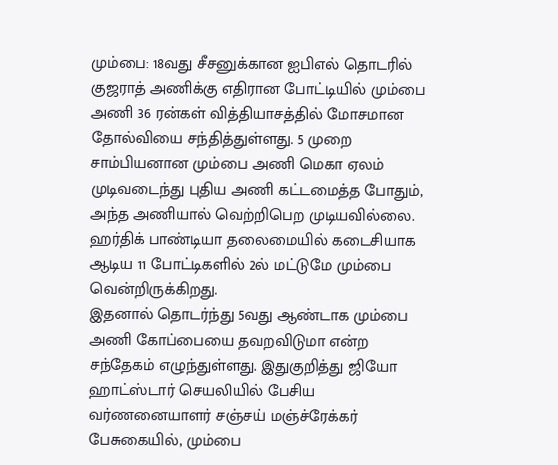மும்பை: 18வது சீசனுக்கான ஐபிஎல் தொடரில் குஜராத் அணிக்கு எதிரான போட்டியில் மும்பை அணி 36 ரன்கள் வித்தியாசத்தில் மோசமான தோல்வியை சந்தித்துள்ளது. 5 முறை சாம்பியனான மும்பை அணி மெகா ஏலம் முடிவடைந்து புதிய அணி கட்டமைத்த போதும், அந்த அணியால் வெற்றிபெற முடியவில்லை. ஹர்திக் பாண்டியா தலைமையில் கடைசியாக ஆடிய 11 போட்டிகளில் 2ல் மட்டுமே மும்பை வென்றிருக்கிறது.
இதனால் தொடர்ந்து 5வது ஆண்டாக மும்பை அணி கோப்பையை தவறவிடுமா என்ற சந்தேகம் எழுந்துள்ளது. இதுகுறித்து ஜியோ ஹாட்ஸ்டார் செயலியில் பேசிய வர்ணனையாளர் சஞ்சய் மஞ்ச்ரேக்கர் பேசுகையில், மும்பை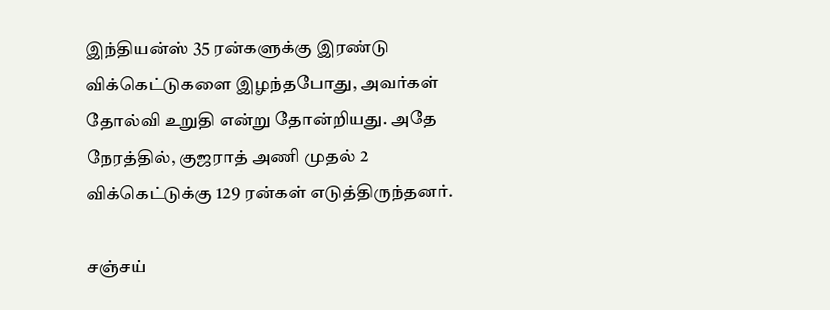இந்தியன்ஸ் 35 ரன்களுக்கு இரண்டு விக்கெட்டுகளை இழந்தபோது, அவர்கள் தோல்வி உறுதி என்று தோன்றியது. அதே நேரத்தில், குஜராத் அணி முதல் 2 விக்கெட்டுக்கு 129 ரன்கள் எடுத்திருந்தனர்.

சஞ்சய்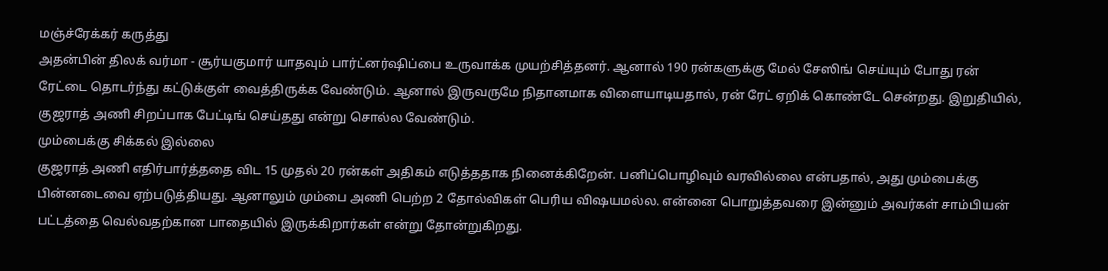மஞ்ச்ரேக்கர் கருத்து
அதன்பின் திலக் வர்மா - சூர்யகுமார் யாதவும் பார்ட்னர்ஷிப்பை உருவாக்க முயற்சித்தனர். ஆனால் 190 ரன்களுக்கு மேல் சேஸிங் செய்யும் போது ரன் ரேட்டை தொடர்ந்து கட்டுக்குள் வைத்திருக்க வேண்டும். ஆனால் இருவருமே நிதானமாக விளையாடியதால், ரன் ரேட் ஏறிக் கொண்டே சென்றது. இறுதியில், குஜராத் அணி சிறப்பாக பேட்டிங் செய்தது என்று சொல்ல வேண்டும்.
மும்பைக்கு சிக்கல் இல்லை
குஜராத் அணி எதிர்பார்த்ததை விட 15 முதல் 20 ரன்கள் அதிகம் எடுத்ததாக நினைக்கிறேன். பனிப்பொழிவும் வரவில்லை என்பதால், அது மும்பைக்கு பின்னடைவை ஏற்படுத்தியது. ஆனாலும் மும்பை அணி பெற்ற 2 தோல்விகள் பெரிய விஷயமல்ல. என்னை பொறுத்தவரை இன்னும் அவர்கள் சாம்பியன் பட்டத்தை வெல்வதற்கான பாதையில் இருக்கிறார்கள் என்று தோன்றுகிறது.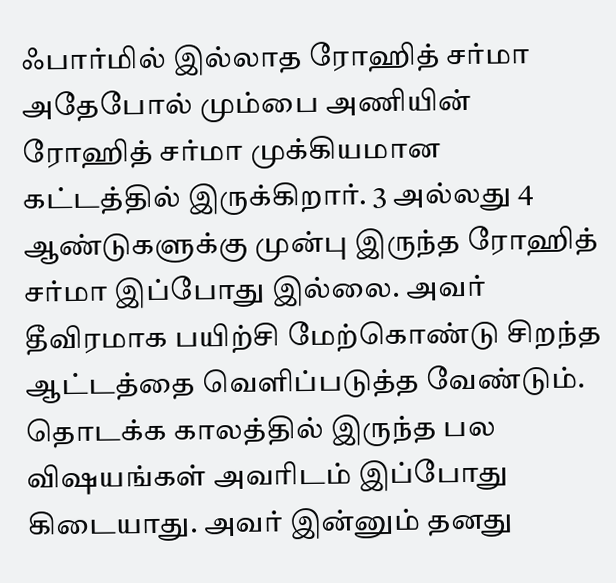ஃபார்மில் இல்லாத ரோஹித் சர்மா
அதேபோல் மும்பை அணியின் ரோஹித் சர்மா முக்கியமான கட்டத்தில் இருக்கிறார். 3 அல்லது 4 ஆண்டுகளுக்கு முன்பு இருந்த ரோஹித் சர்மா இப்போது இல்லை. அவர் தீவிரமாக பயிற்சி மேற்கொண்டு சிறந்த ஆட்டத்தை வெளிப்படுத்த வேண்டும். தொடக்க காலத்தில் இருந்த பல விஷயங்கள் அவரிடம் இப்போது கிடையாது. அவர் இன்னும் தனது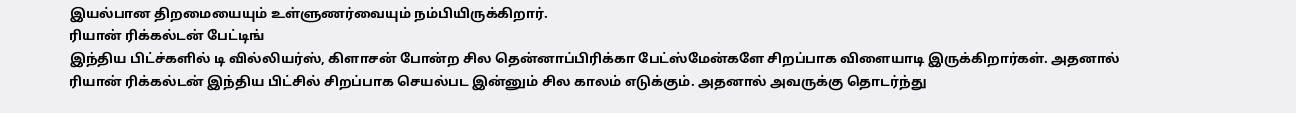இயல்பான திறமையையும் உள்ளுணர்வையும் நம்பியிருக்கிறார்.
ரியான் ரிக்கல்டன் பேட்டிங்
இந்திய பிட்ச்களில் டி வில்லியர்ஸ், கிளாசன் போன்ற சில தென்னாப்பிரிக்கா பேட்ஸ்மேன்களே சிறப்பாக விளையாடி இருக்கிறார்கள். அதனால் ரியான் ரிக்கல்டன் இந்திய பிட்சில் சிறப்பாக செயல்பட இன்னும் சில காலம் எடுக்கும். அதனால் அவருக்கு தொடர்ந்து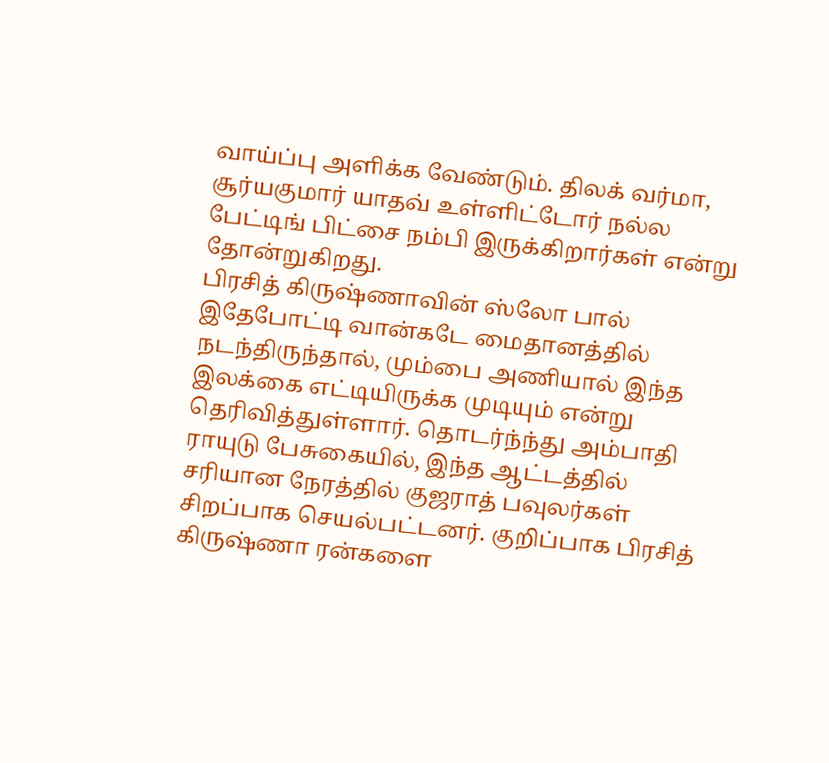வாய்ப்பு அளிக்க வேண்டும். திலக் வர்மா, சூர்யகுமார் யாதவ் உள்ளிட்டோர் நல்ல பேட்டிங் பிட்சை நம்பி இருக்கிறார்கள் என்று தோன்றுகிறது.
பிரசித் கிருஷ்ணாவின் ஸ்லோ பால்
இதேபோட்டி வான்கடே மைதானத்தில் நடந்திருந்தால், மும்பை அணியால் இந்த இலக்கை எட்டியிருக்க முடியும் என்று தெரிவித்துள்ளார். தொடர்ந்ந்து அம்பாதி ராயுடு பேசுகையில், இந்த ஆட்டத்தில் சரியான நேரத்தில் குஜராத் பவுலர்கள் சிறப்பாக செயல்பட்டனர். குறிப்பாக பிரசித் கிருஷ்ணா ரன்களை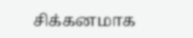சிக்கனமாக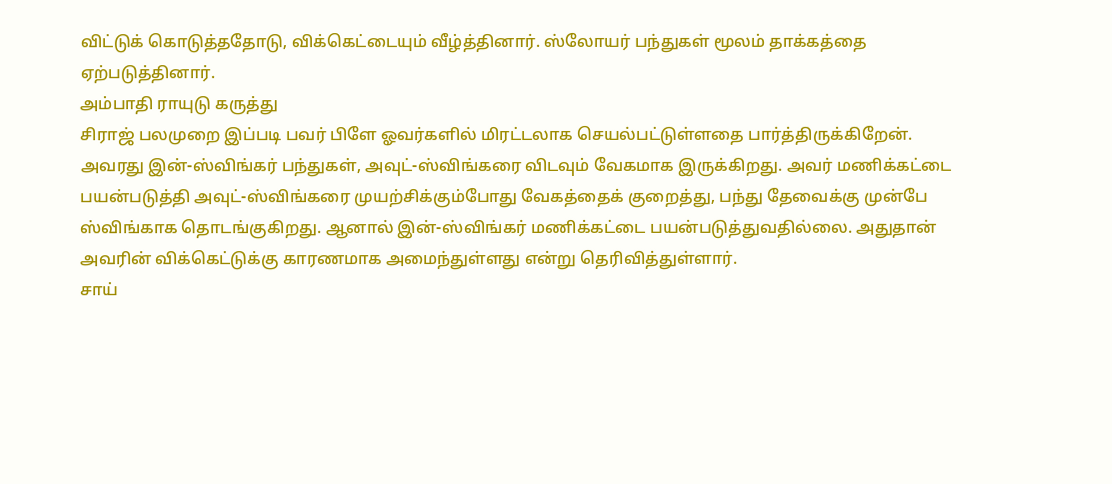விட்டுக் கொடுத்ததோடு, விக்கெட்டையும் வீழ்த்தினார். ஸ்லோயர் பந்துகள் மூலம் தாக்கத்தை ஏற்படுத்தினார்.
அம்பாதி ராயுடு கருத்து
சிராஜ் பலமுறை இப்படி பவர் பிளே ஓவர்களில் மிரட்டலாக செயல்பட்டுள்ளதை பார்த்திருக்கிறேன். அவரது இன்-ஸ்விங்கர் பந்துகள், அவுட்-ஸ்விங்கரை விடவும் வேகமாக இருக்கிறது. அவர் மணிக்கட்டை பயன்படுத்தி அவுட்-ஸ்விங்கரை முயற்சிக்கும்போது வேகத்தைக் குறைத்து, பந்து தேவைக்கு முன்பே ஸ்விங்காக தொடங்குகிறது. ஆனால் இன்-ஸ்விங்கர் மணிக்கட்டை பயன்படுத்துவதில்லை. அதுதான் அவரின் விக்கெட்டுக்கு காரணமாக அமைந்துள்ளது என்று தெரிவித்துள்ளார்.
சாய்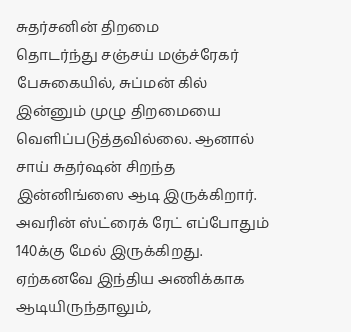சுதர்சனின் திறமை
தொடர்ந்து சஞ்சய் மஞ்ச்ரேகர் பேசுகையில், சுப்மன் கில் இன்னும் முழு திறமையை வெளிப்படுத்தவில்லை. ஆனால் சாய் சுதர்ஷன் சிறந்த இன்னிங்ஸை ஆடி இருக்கிறார். அவரின் ஸ்ட்ரைக் ரேட் எப்போதும் 140க்கு மேல் இருக்கிறது. ஏற்கனவே இந்திய அணிக்காக ஆடியிருந்தாலும்,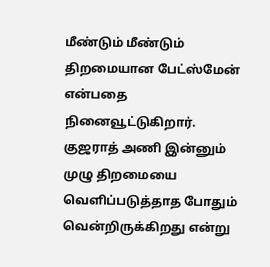மீண்டும் மீண்டும் திறமையான பேட்ஸ்மேன் என்பதை நினைவூட்டுகிறார். குஜராத் அணி இன்னும் முழு திறமையை வெளிப்படுத்தாத போதும் வென்றிருக்கிறது என்று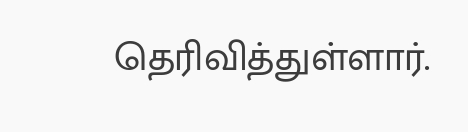தெரிவித்துள்ளார்.